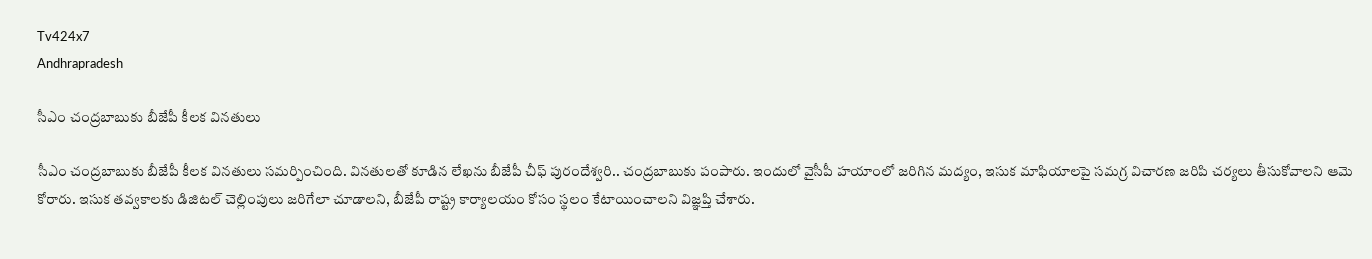Tv424x7
Andhrapradesh

సీఎం చంద్రబాబుకు బీజేపీ కీలక వినతులు

సీఎం చంద్రబాబుకు బీజేపీ కీలక వినతులు సమర్పించింది. వినతులతో కూడిన లేఖను బీజేపీ చీఫ్ పురందేశ్వరి.. చంద్రబాబుకు పంపారు. ఇందులో వైసీపీ హయాంలో జరిగిన మద్యం, ఇసుక మాఫియాలపై సమగ్ర విచారణ జరిపి చర్యలు తీసుకోవాలని ఆమె కోరారు. ఇసుక తవ్వకాలకు డిజిటల్ చెల్లింపులు జరిగేలా చూడాలని, బీజేపీ రాష్ట్ర కార్యాలయం కోసం స్థలం కేటాయించాలని విజ్ఞప్తి చేశారు.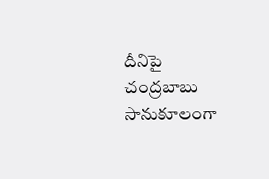దీనిపై చంద్రబాబు సానుకూలంగా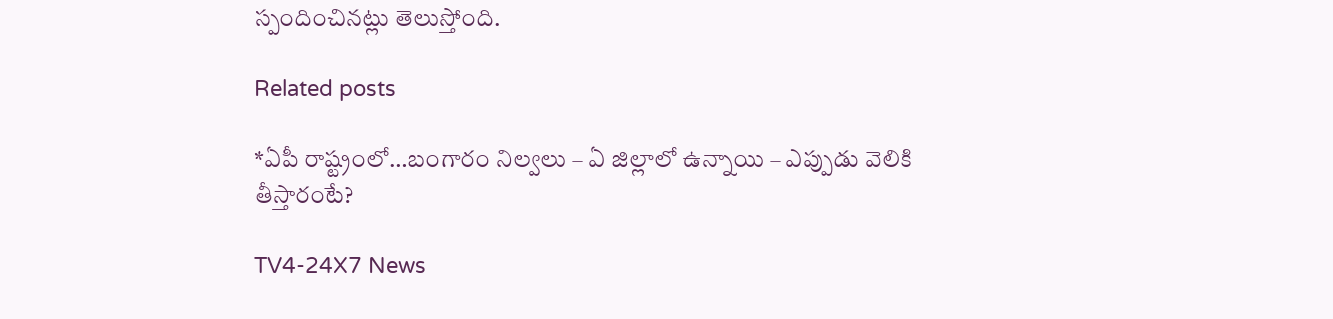స్పందించినట్లు తెలుస్తోంది.

Related posts

*ఏపీ రాష్ట్రంలో…బంగారం నిల్వలు – ఏ జిల్లాలో ఉన్నాయి – ఎప్పుడు వెలికి తీస్తారంటే?

TV4-24X7 News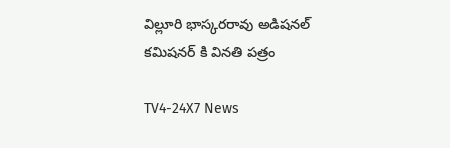విల్లూరి భాస్కరరావు అడిషనల్ కమిషనర్ కి వినతి పత్రం

TV4-24X7 News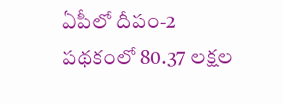ఏపీలో దీపం-2 పథకంలో 80.37 లక్షల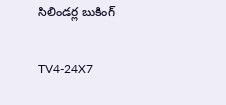సిలిండర్ల బుకింగ్‌

TV4-24X7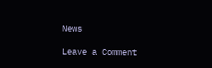News

Leave a Comment